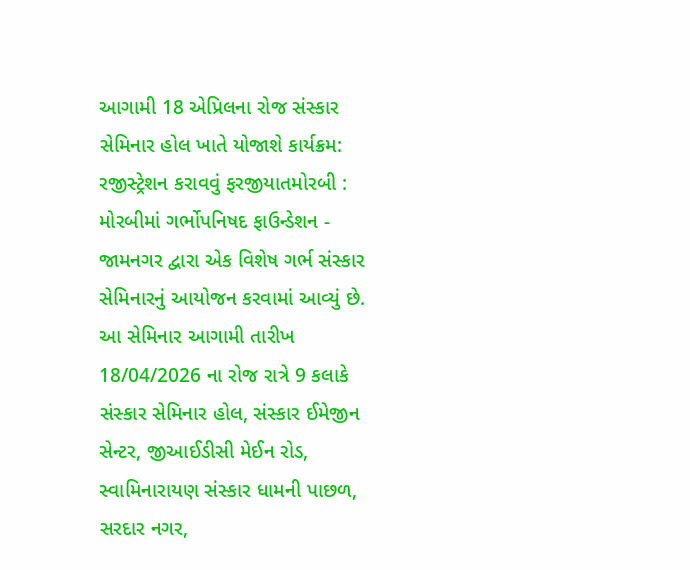આગામી 18 એપ્રિલના રોજ સંસ્કાર સેમિનાર હોલ ખાતે યોજાશે કાર્યક્રમ: રજીસ્ટ્રેશન કરાવવું ફરજીયાતમોરબી : મોરબીમાં ગર્ભોપનિષદ ફાઉન્ડેશન - જામનગર દ્વારા એક વિશેષ ગર્ભ સંસ્કાર સેમિનારનું આયોજન કરવામાં આવ્યું છે. આ સેમિનાર આગામી તારીખ 18/04/2026 ના રોજ રાત્રે 9 કલાકે સંસ્કાર સેમિનાર હોલ, સંસ્કાર ઈમેજીન સેન્ટર, જીઆઈડીસી મેઈન રોડ, સ્વામિનારાયણ સંસ્કાર ધામની પાછળ, સરદાર નગર,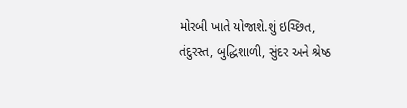મોરબી ખાતે યોજાશે.શું ઇચ્છિત, તંદુરસ્ત, બુદ્ધિશાળી, સુંદર અને શ્રેષ્ઠ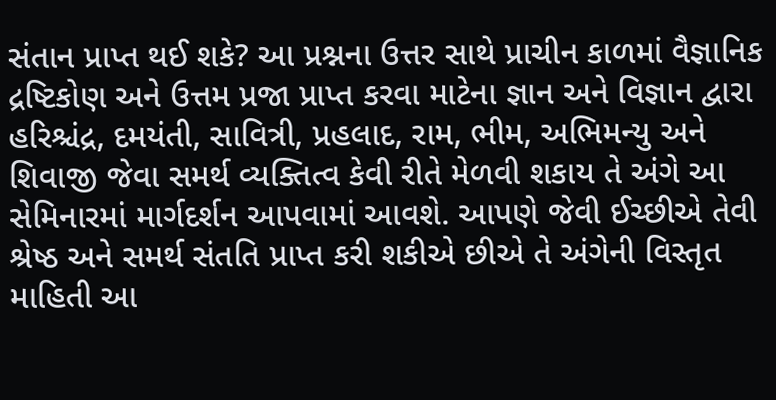સંતાન પ્રાપ્ત થઈ શકે? આ પ્રશ્નના ઉત્તર સાથે પ્રાચીન કાળમાં વૈજ્ઞાનિક દ્રષ્ટિકોણ અને ઉત્તમ પ્રજા પ્રાપ્ત કરવા માટેના જ્ઞાન અને વિજ્ઞાન દ્વારા હરિશ્ચંદ્ર, દમયંતી, સાવિત્રી, પ્રહલાદ, રામ, ભીમ, અભિમન્યુ અને શિવાજી જેવા સમર્થ વ્યક્તિત્વ કેવી રીતે મેળવી શકાય તે અંગે આ સેમિનારમાં માર્ગદર્શન આપવામાં આવશે. આપણે જેવી ઈચ્છીએ તેવી શ્રેષ્ઠ અને સમર્થ સંતતિ પ્રાપ્ત કરી શકીએ છીએ તે અંગેની વિસ્તૃત માહિતી આ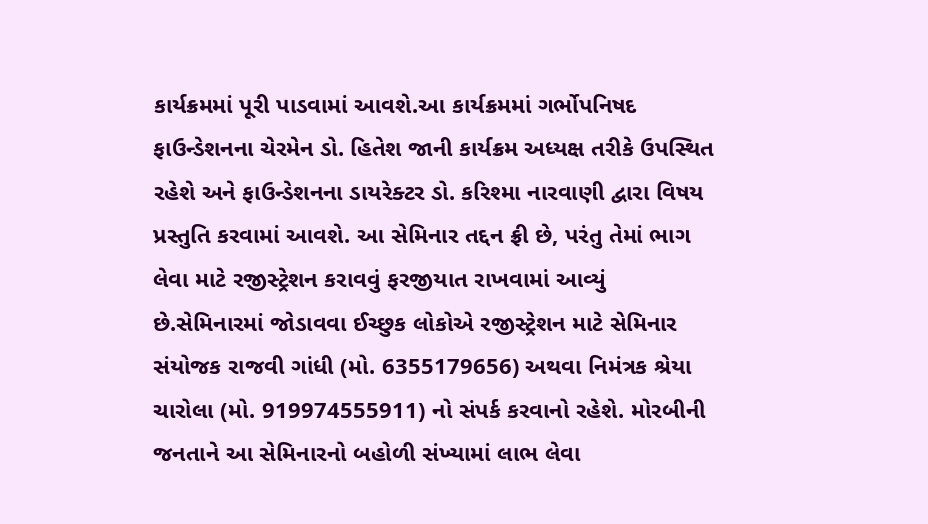કાર્યક્રમમાં પૂરી પાડવામાં આવશે.આ કાર્યક્રમમાં ગર્ભોપનિષદ ફાઉન્ડેશનના ચેરમેન ડો. હિતેશ જાની કાર્યક્રમ અધ્યક્ષ તરીકે ઉપસ્થિત રહેશે અને ફાઉન્ડેશનના ડાયરેક્ટર ડો. કરિશ્મા નારવાણી દ્વારા વિષય પ્રસ્તુતિ કરવામાં આવશે. આ સેમિનાર તદ્દન ફ્રી છે, પરંતુ તેમાં ભાગ લેવા માટે રજીસ્ટ્રેશન કરાવવું ફરજીયાત રાખવામાં આવ્યું છે.સેમિનારમાં જોડાવવા ઈચ્છુક લોકોએ રજીસ્ટ્રેશન માટે સેમિનાર સંયોજક રાજવી ગાંધી (મો. 6355179656) અથવા નિમંત્રક શ્રેયા ચારોલા (મો. 919974555911) નો સંપર્ક કરવાનો રહેશે. મોરબીની જનતાને આ સેમિનારનો બહોળી સંખ્યામાં લાભ લેવા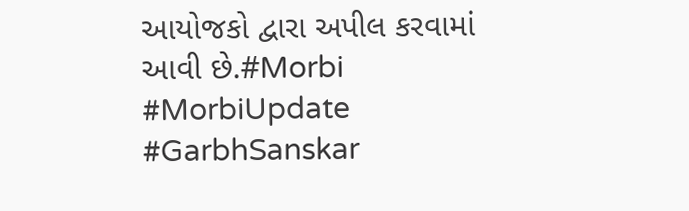આયોજકો દ્વારા અપીલ કરવામાં આવી છે.#Morbi #MorbiUpdate #GarbhSanskar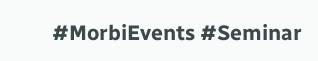#MorbiEvents #Seminar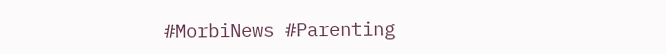#MorbiNews #Parenting